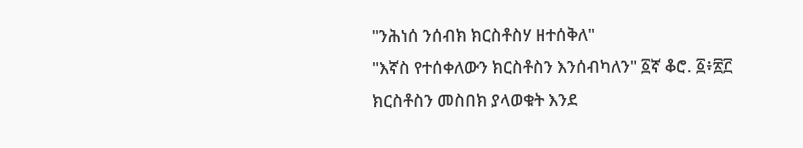"ንሕነሰ ንሰብክ ክርስቶስሃ ዘተሰቅለ"
"እኛስ የተሰቀለውን ክርስቶስን እንሰብካለን" ፩ኛ ቆሮ. ፩፥፳፫
ክርስቶስን መስበክ ያላወቁት እንደ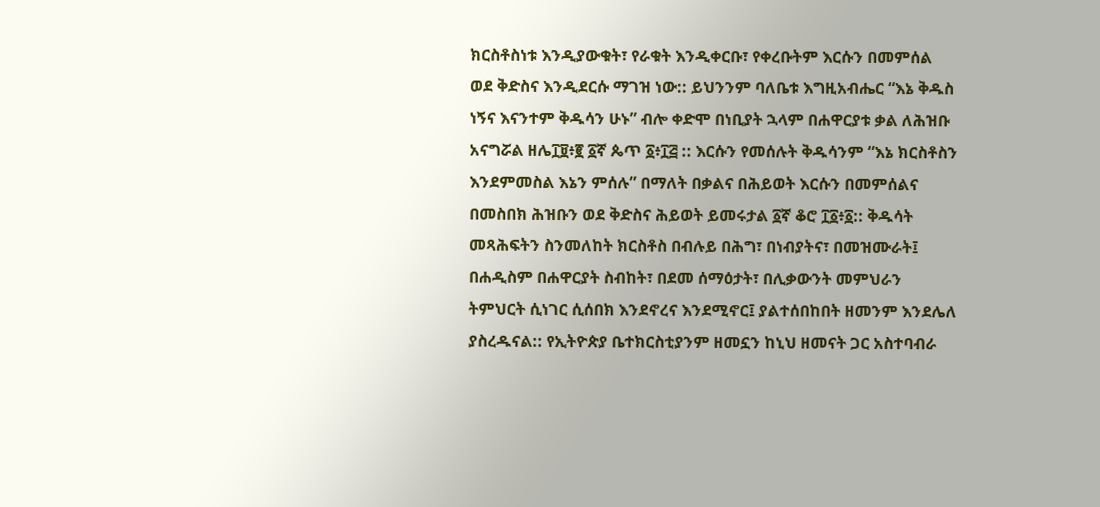ክርስቶስነቱ እንዲያውቁት፣ የራቁት እንዲቀርቡ፣ የቀረቡትም እርሱን በመምሰል ወደ ቅድስና እንዲደርሱ ማገዝ ነው:: ይህንንም ባለቤቱ እግዚአብሔር “እኔ ቅዱስ ነኝና እናንተም ቅዱሳን ሁኑ” ብሎ ቀድሞ በነቢያት ኋላም በሐዋርያቱ ቃል ለሕዝቡ አናግሯል ዘሌ፲፱፥፪ ፩ኛ ጴጥ ፩፥፲፭ :: እርሱን የመሰሉት ቅዱሳንም “እኔ ክርስቶስን እንደምመስል እኔን ምሰሉ” በማለት በቃልና በሕይወት እርሱን በመምሰልና በመስበክ ሕዝቡን ወደ ቅድስና ሕይወት ይመሩታል ፩ኛ ቆሮ ፲፩፥፩:: ቅዱሳት መጻሕፍትን ስንመለከት ክርስቶስ በብሉይ በሕግ፣ በነብያትና፣ በመዝሙራት፤ በሐዲስም በሐዋርያት ስብከት፣ በደመ ሰማዕታት፣ በሊቃውንት መምህራን ትምህርት ሲነገር ሲሰበክ እንደኖረና እንደሚኖር፤ ያልተሰበከበት ዘመንም እንደሌለ ያስረዱናል:: የኢትዮጵያ ቤተክርስቲያንም ዘመኗን ከኒህ ዘመናት ጋር አስተባብራ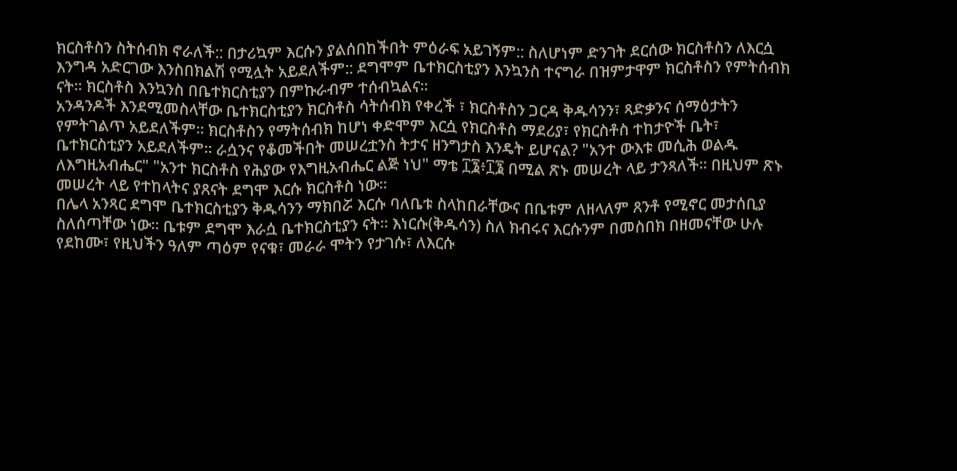ክርስቶስን ስትሰብክ ኖራለች:: በታሪኳም እርሱን ያልሰበከችበት ምዕራፍ አይገኝም:: ስለሆነም ድንገት ደርሰው ክርስቶስን ለእርሷ እንግዳ አድርገው እንስበክልሽ የሚሏት አይደለችም:: ደግሞም ቤተክርስቲያን እንኳንስ ተናግራ በዝምታዋም ክርስቶስን የምትሰብክ ናት፡፡ ክርስቶስ እንኳንስ በቤተክርስቲያን በምኩራብም ተሰብኳልና፡፡
አንዳንዶች እንደሚመስላቸው ቤተክርስቲያን ክርስቶስ ሳትሰብክ የቀረች ፣ ክርስቶስን ጋርዳ ቅዱሳንን፣ ጻድቃንና ሰማዕታትን የምትገልጥ አይደለችም፡፡ ክርስቶስን የማትሰብክ ከሆነ ቀድሞም እርሷ የክርስቶስ ማደሪያ፣ የክርስቶስ ተከታዮች ቤት፣ ቤተክርስቲያን አይደለችም፡፡ ራሷንና የቆመችበት መሠረቷንስ ትታና ዘንግታስ እንዴት ይሆናል? "አንተ ውእቱ መሲሕ ወልዱ ለእግዚአብሔር" "አንተ ክርስቶስ የሕያው የእግዚአብሔር ልጅ ነህ" ማቴ ፲፮፥፲፮ በሚል ጽኑ መሠረት ላይ ታንጻለች፡፡ በዚህም ጽኑ መሠረት ላይ የተከላትና ያጸናት ደግሞ እርሱ ክርስቶስ ነው፡፡
በሌላ አንጻር ደግሞ ቤተክርስቲያን ቅዱሳንን ማክበሯ እርሱ ባለቤቱ ስላከበራቸውና በቤቱም ለዘላለም ጸንቶ የሚኖር መታሰቢያ ስለሰጣቸው ነው፡፡ ቤቱም ደግሞ እራሷ ቤተክርስቲያን ናት፡፡ እነርሱ(ቅዱሳን) ስለ ክብሩና እርሱንም በመስበክ በዘመናቸው ሁሉ የደከሙ፣ የዚህችን ዓለም ጣዕም የናቁ፣ መራራ ሞትን የታገሱ፣ ለእርሱ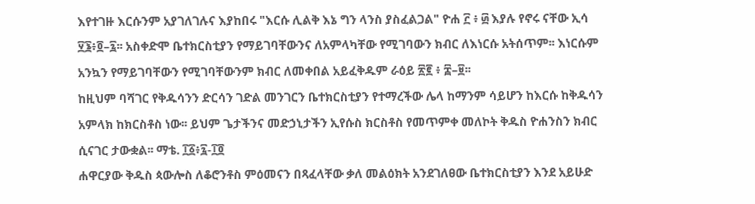እየተገዙ እርሱንም አያገለገሉና እያከበሩ "እርሱ ሊልቅ እኔ ግን ላንስ ያስፈልጋል" ዮሐ ፫ ፥ ፴ እያሉ የኖሩ ናቸው ኢሳ ፶፮፥፬–፯፡፡ አስቀድሞ ቤተክርስቲያን የማይገባቸውንና ለአምላካቸው የሚገባውን ክብር ለእነርሱ አትሰጥም፡፡ እነርሱም አንኳን የማይገባቸውን የሚገባቸውንም ክብር ለመቀበል አይፈቅዱም ራዕይ ፳፪ ፥ ፰–፱፡፡
ከዚህም ባሻገር የቅዱሳንን ድርሳን ገድል መንገርን ቤተክርስቲያን የተማረችው ሌላ ከማንም ሳይሆን ከእርሱ ከቅዱሳን አምላክ ከክርስቶስ ነው፡፡ ይህም ጌታችንና መድኃኒታችን ኢየሱስ ክርስቶስ የመጥምቀ መለኮት ቅዱስ ዮሐንስን ክብር ሲናገር ታውቋል፡፡ ማቴ. ፲፩፥፯-፲፬
ሐዋርያው ቅዱስ ጳውሎስ ለቆሮንቶስ ምዕመናን በጻፈላቸው ቃለ መልዕክት አንደገለፀው ቤተክርስቲያን እንደ አይሁድ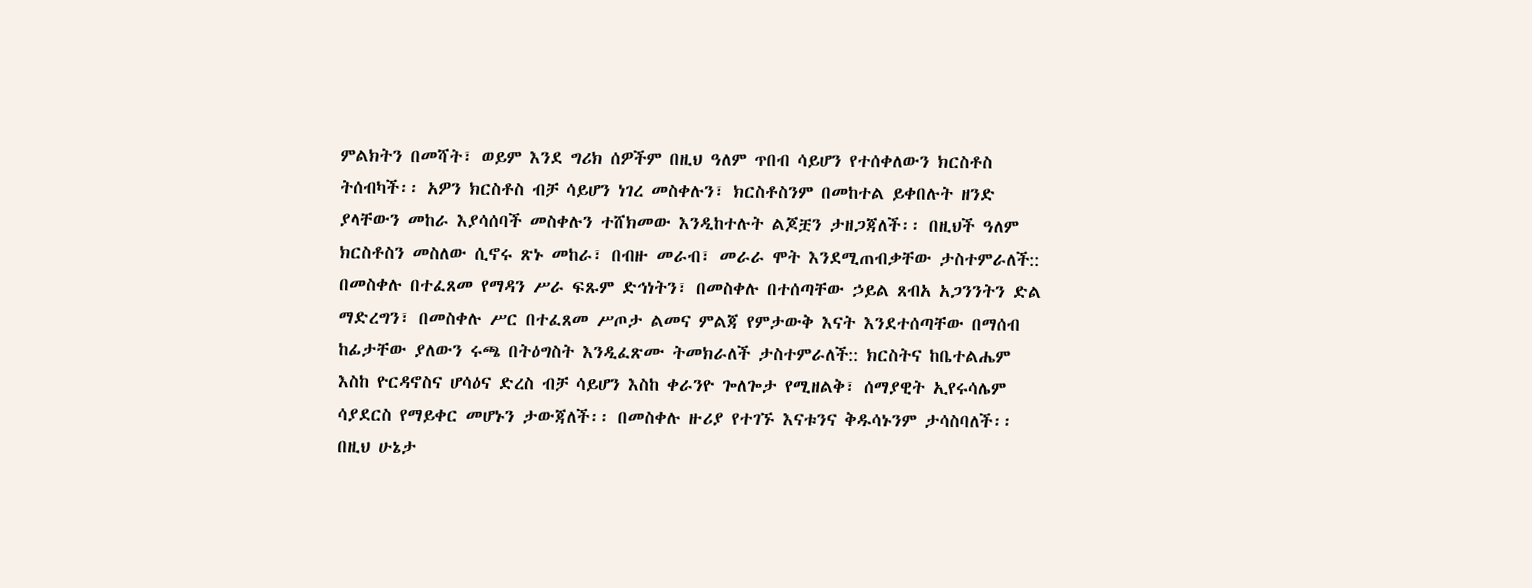ምልክትን በመሻት፣ ወይም እንደ ግሪክ ሰዎችም በዚህ ዓለም ጥበብ ሳይሆን የተሰቀለውን ክርስቶስ ትሰብካች፡፡ አዎን ክርስቶስ ብቻ ሳይሆን ነገረ መስቀሉን፣ ክርስቶስንም በመከተል ይቀበሉት ዘንድ ያላቸውን መከራ እያሳሰባች መስቀሉን ተሸክመው እንዲከተሉት ልጆቿን ታዘጋጃለች፡፡ በዚህች ዓለም ክርስቶስን መስለው ሲኖሩ ጽኑ መከራ፣ በብዙ መራብ፣ መራራ ሞት እንደሚጠብቃቸው ታስተምራለች:: በመስቀሉ በተፈጸመ የማዳን ሥራ ፍጹም ድኅነትን፣ በመስቀሉ በተሰጣቸው ኃይል ጸብአ አጋንንትን ድል ማድረግን፣ በመስቀሉ ሥር በተፈጸመ ሥጦታ ልመና ምልጃ የምታውቅ እናት እንደተሰጣቸው በማሰብ ከፊታቸው ያለውን ሩጫ በትዕግስት እንዲፈጽሙ ትመክራለች ታስተምራለች:: ክርስትና ከቤተልሔም እስከ ዮርዳኖስና ሆሳዕና ድረስ ብቻ ሳይሆን እስከ ቀራንዮ ጐለጐታ የሚዘልቅ፣ ሰማያዊት ኢየሩሳሌም ሳያደርስ የማይቀር መሆኑን ታውጃለች፡፡ በመስቀሉ ዙሪያ የተገኙ እናቱንና ቅዱሳኑንም ታሳስባለች፡፡ በዚህ ሁኔታ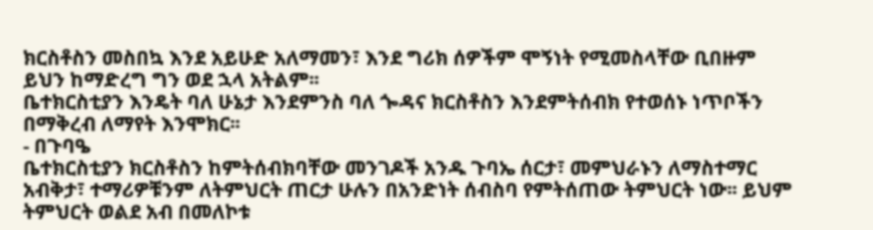ክርስቶስን መስበኳ እንደ አይሁድ አለማመን፣ እንደ ግሪክ ሰዎችም ሞኝነት የሚመስላቸው ቢበዙም ይህን ከማድረግ ግን ወደ ኋላ አትልም፡፡
ቤተክርስቲያን እንዴት ባለ ሁኔታ እንደምንስ ባለ ጐዳና ክርስቶስን እንደምትሰብክ የተወሰኑ ነጥቦችን በማቅረብ ለማየት እንሞክር፡፡
- በጉባዔ
ቤተክርስቲያን ክርስቶስን ከምትሰብክባቸው መንገዶች አንዱ ጉባኤ ሰርታ፣ መምህራኑን ለማስተማር አብቅታ፣ ተማሪዎቹንም ለትምህርት ጠርታ ሁሉን በአንድነት ሰብስባ የምትሰጠው ትምህርት ነው፡፡ ይህም ትምህርት ወልደ አብ በመለኮቱ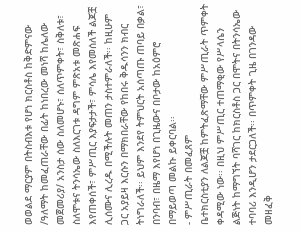ወወልደ ማርያም በትስብእቱ የሆነ ክርስቶስ ከቅድምናው /ዓለማት ከመፈጠራቸው በፊት ከነበረው መነሻ ከሌለው መጀመሪያ/ አንስታ ሰው ስለመሆኑ፣ ሰለጥምቀት፣ ስቅለቱ፣ ስለሞቱና ትንሳኤው ስለእርገቱ ዳግም ምጽአቱ መጽሐፍ እየጠቀሰች፣ ምሥጢር እያፍታታች፣ ምሳሌ እየመሰለች ልጆቿ ሊሰሙና ሊረዱ በሚችሉት መጠን ታስተምራለች፡፡ ከዚሁም ጋር አያይዛ እርሱን በማክበራቸው የከበሩ ቅዱሳንን ክብር ትነግራለች፡፡ ይህም እንደየ ትምህርት አሰጣጡ ጠባይ በቃል፣ በንባብ፣ በዜማ እየሆነ በጊዜውና በቦታው ከአዕምሮ በማይወጣ መልኩ ይቀርባል፡፡
- ምሥጢራት በመፈጸም
ቤተክርስቲያን ለልጆቿ ከምትፈጽማቸው ምሥጢራት ጥምቀት ቀዳሚው ነው፡፡ በዚህ ምሥጢር ተጠማቂው የሥላሴን ልጅነት ከማግኘት ባሻገር ከክርስቶስ ጋር በሞትና በትንሳኤው ተባባሪ እንዲሆን ታደርጋለች፡፡ በጥምቀት ጊዜ በገንዳው መዘፈቅ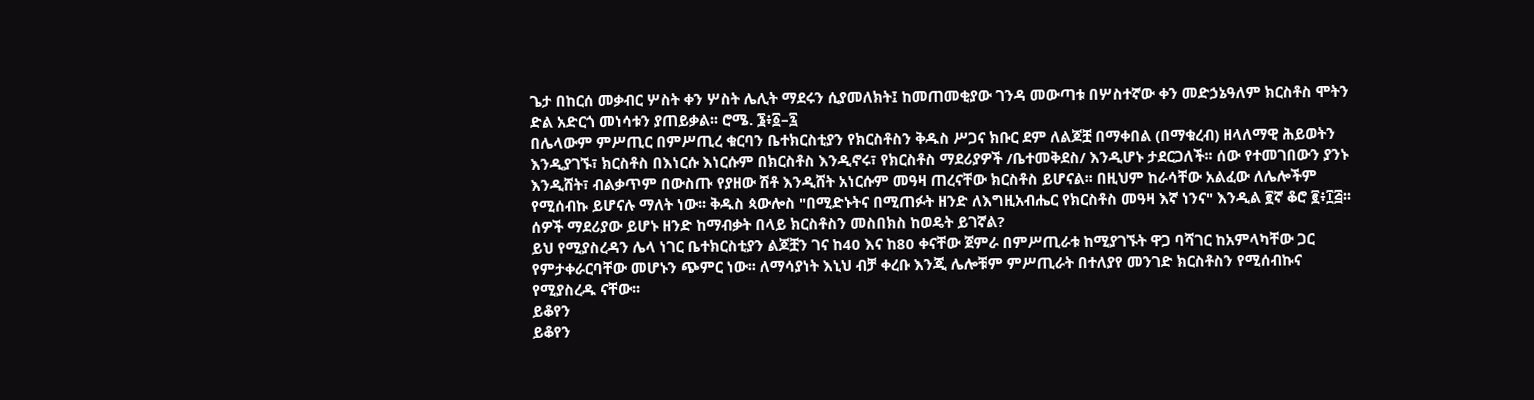ጌታ በከርሰ መቃብር ሦስት ቀን ሦስት ሌሊት ማደሩን ሲያመለክት፤ ከመጠመቂያው ገንዳ መውጣቱ በሦስተኛው ቀን መድኃኔዓለም ክርስቶስ ሞትን ድል አድርጎ መነሳቱን ያጠይቃል፡፡ ሮሜ. ፮፥፩–፯
በሌላውም ምሥጢር በምሥጢረ ቁርባን ቤተክርስቲያን የክርስቶስን ቅዱስ ሥጋና ክቡር ደም ለልጆቿ በማቀበል (በማቁረብ) ዘላለማዊ ሕይወትን እንዲያገኙ፣ ክርስቶስ በእነርሱ እነርሱም በክርስቶስ እንዲኖሩ፣ የክርስቶስ ማደሪያዎች /ቤተመቅደስ/ እንዲሆኑ ታደርጋለች፡፡ ሰው የተመገበውን ያንኑ እንዲሸት፣ ብልቃጥም በውስጡ የያዘው ሽቶ እንዲሸት አነርሱም መዓዛ ጠረናቸው ክርስቶስ ይሆናል፡፡ በዚህም ከራሳቸው አልፈው ለሌሎችም የሚሰብኩ ይሆናሉ ማለት ነው፡፡ ቅዱስ ጳውሎስ "በሚድኑትና በሚጠፉት ዘንድ ለእግዚአብሔር የክርስቶስ መዓዛ እኛ ነንና" እንዲል ፪ኛ ቆሮ ፪፥፲፭፡፡ ሰዎች ማደሪያው ይሆኑ ዘንድ ከማብቃት በላይ ክርስቶስን መስበክስ ከወዴት ይገኛል?
ይህ የሚያስረዳን ሌላ ነገር ቤተክርስቲያን ልጆቿን ገና ከ40 እና ከ80 ቀናቸው ጀምራ በምሥጢራቱ ከሚያገኙት ዋጋ ባሻገር ከአምላካቸው ጋር የምታቀራርባቸው መሆኑን ጭምር ነው፡፡ ለማሳያነት እኒህ ብቻ ቀረቡ እንጂ ሌሎቹም ምሥጢራት በተለያየ መንገድ ክርስቶስን የሚሰብኩና የሚያስረዱ ናቸው፡፡
ይቆየን
ይቆየን